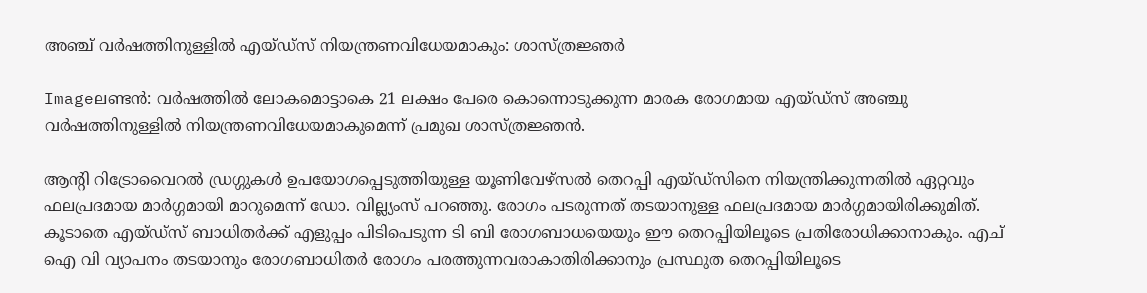അഞ്ച്‌ വര്‍ഷത്തിനുള്ളില്‍ എയ്ഡ്സ്‌ നിയന്ത്രണവിധേയമാകും: ശാസ്ത്രജ്ഞര്‍

Imageലണ്ടന്‍: വര്‍ഷത്തില്‍ ലോകമൊട്ടാകെ 21 ലക്ഷം പേരെ കൊന്നൊടുക്കുന്ന മാരക രോഗമായ എയ്ഡ്സ്‌ അഞ്ചു വര്‍ഷത്തിനുള്ളില്‍ നിയന്ത്രണവിധേയമാകുമെന്ന്‌ പ്രമുഖ ശാസ്ത്രജ്ഞന്‍.

ആന്റി റിട്രോവൈറല്‍ ഡ്രഗ്ഗുകള്‍ ഉപയോഗപ്പെടുത്തിയുള്ള യൂണിവേഴ്സല്‍ തെറപ്പി എയ്ഡ്സിനെ നിയന്ത്രിക്കുന്നതില്‍ ഏറ്റവും ഫലപ്രദമായ മാര്‍ഗ്ഗമായി മാറുമെന്ന്‌ ഡോ. വില്ല്യംസ്‌ പറഞ്ഞു. രോഗം പടരുന്നത്‌ തടയാനുള്ള ഫലപ്രദമായ മാര്‍ഗ്ഗമായിരിക്കുമിത്‌. കൂടാതെ എയ്ഡ്സ്‌ ബാധിതര്‍ക്ക്‌ എളുപ്പം പിടിപെടുന്ന ടി ബി രോഗബാധയെയും ഈ തെറപ്പിയിലൂടെ പ്രതിരോധിക്കാനാകും. എച്‌ ഐ വി വ്യാപനം തടയാനും രോഗബാധിതര്‍ രോഗം പരത്തുന്നവരാകാതിരിക്കാനും പ്രസ്ഥുത തെറപ്പിയിലൂടെ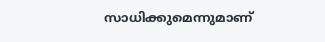സാധിക്കുമെന്നുമാണ്‌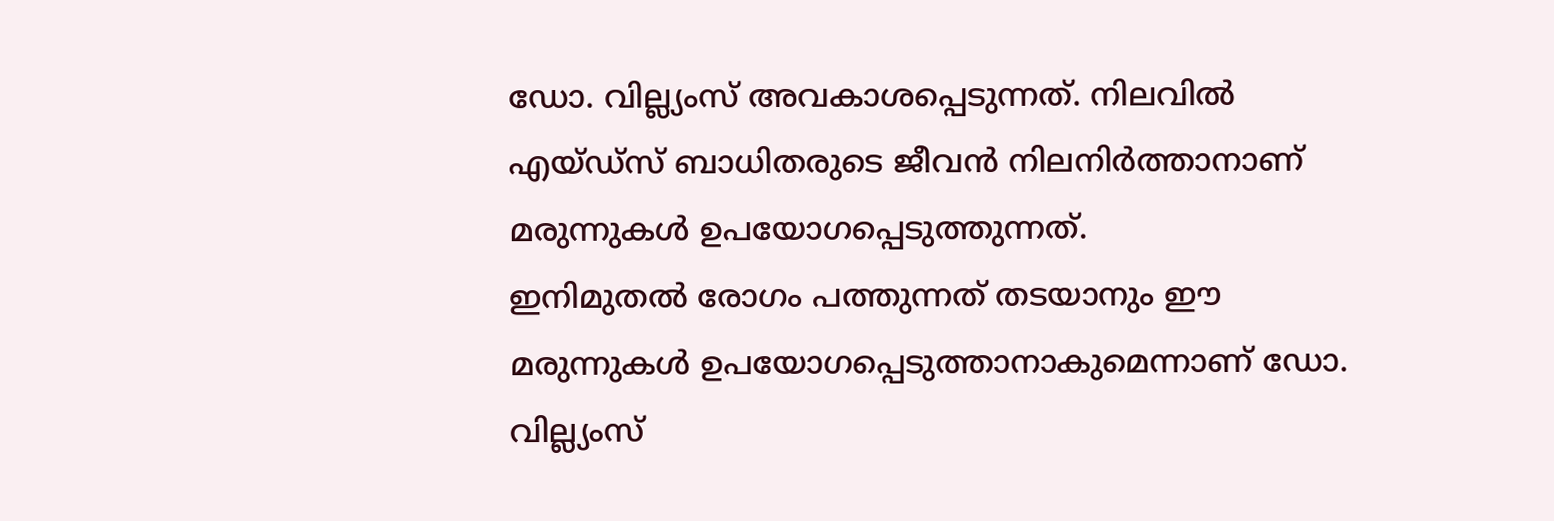ഡോ. വില്ല്യംസ്‌ അവകാശപ്പെടുന്നത്‌. നിലവില്‍ എയ്ഡ്സ്‌ ബാധിതരുടെ ജീവന്‍ നിലനിര്‍ത്താനാണ്‌ മരുന്നുകള്‍ ഉപയോഗപ്പെടുത്തുന്നത്‌.
ഇനിമുതല്‍ രോഗം പത്തുന്നത്‌ തടയാനും ഈ മരുന്നുകള്‍ ഉപയോഗപ്പെടുത്താനാകുമെന്നാണ്‌ ഡോ. വില്ല്യംസ്‌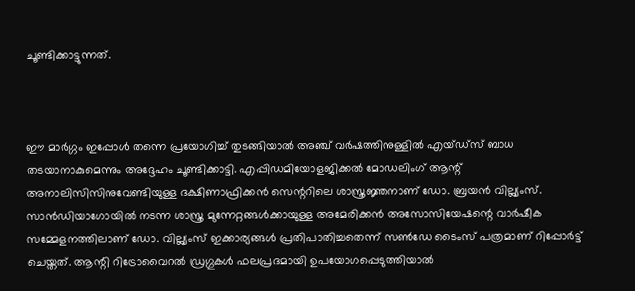ചൂണ്ടിക്കാട്ടുന്നത്‌.



ഈ മാര്‍ഗ്ഗം ഇപ്പോള്‍ തന്നെ പ്രയോഗിച്ച്‌ തുടങ്ങിയാല്‍ അഞ്ച്‌ വര്‍ഷത്തിനുള്ളില്‍ എയ്ഡ്സ്‌ ബാധ തടയാനാകുമെന്നും അദ്ദേഹം ചൂണ്ടിക്കാട്ടി. എപ്പിഡമിയോളജിക്കല്‍ മോഡലിംഗ്‌ ആന്റ്‌ അനാലിസിസിനുവേണ്ടിയുള്ള ദക്ഷിണാഫ്രിക്കന്‍ സെന്ററിലെ ശാസ്ത്രജ്ഞനാണ്‌ ഡോ. ബ്രയന്‍ വില്ല്യംസ്‌. സാന്‍ഡിയാഗോയില്‍ നടന്ന ശാസ്ത്ര മുന്നേറ്റങ്ങള്‍ക്കായുള്ള അമേരിക്കന്‍ അസോസിയേഷന്റെ വാര്‍ഷീക സമ്മേളനത്തിലാണ്‌ ഡോ. വില്ല്യംസ്‌ ഇക്കാര്യങ്ങള്‍ പ്രതിപാതിച്ചതെന്ന്‌ സണ്‍ഡേ ടൈംസ്‌ പത്രമാണ്‌ റിപ്പോര്‍ട്ട്‌ ചെയ്തത്‌. ആന്റി റിട്രോവൈറല്‍ ഡ്രഗ്ഗുകള്‍ ഫലപ്രദമായി ഉപയോഗപ്പെടുത്തിയാല്‍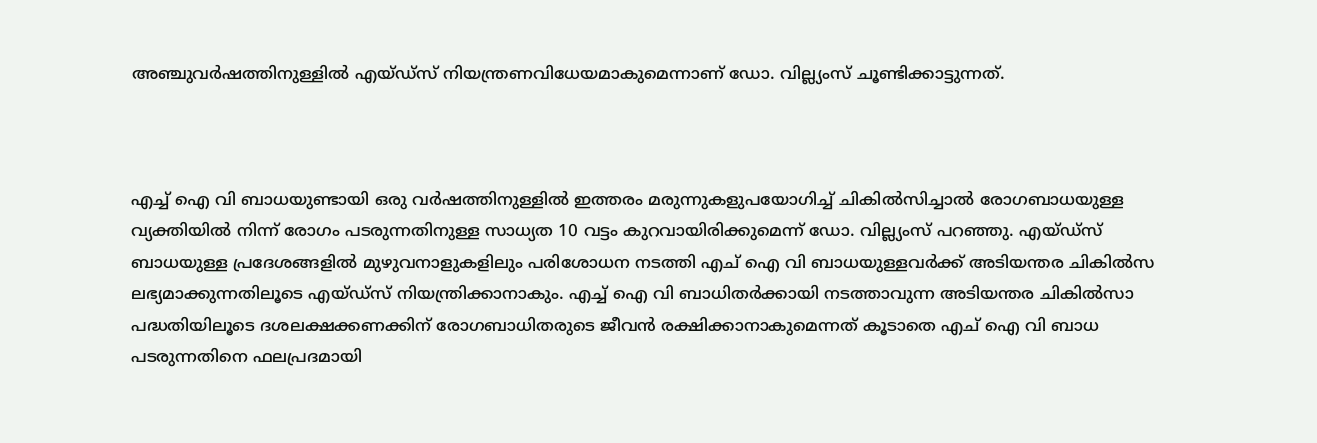അഞ്ചുവര്‍ഷത്തിനുള്ളില്‍ എയ്ഡ്സ്‌ നിയന്ത്രണവിധേയമാകുമെന്നാണ്‌ ഡോ. വില്ല്യംസ്‌ ചൂണ്ടിക്കാട്ടുന്നത്‌.



എച്ച്‌ ഐ വി ബാധയുണ്ടായി ഒരു വര്‍ഷത്തിനുള്ളില്‍ ഇത്തരം മരുന്നുകളുപയോഗിച്ച്‌ ചികില്‍സിച്ചാല്‍ രോഗബാധയുള്ള വ്യക്തിയില്‍ നിന്ന്‌ രോഗം പടരുന്നതിനുള്ള സാധ്യത 10 വട്ടം കുറവായിരിക്കുമെന്ന്‌ ഡോ. വില്ല്യംസ്‌ പറഞ്ഞു. എയ്ഡ്സ്‌ ബാധയുള്ള പ്രദേശങ്ങളില്‍ മുഴുവനാളുകളിലും പരിശോധന നടത്തി എച്‌ ഐ വി ബാധയുള്ളവര്‍ക്ക്‌ അടിയന്തര ചികില്‍സ ലഭ്യമാക്കുന്നതിലൂടെ എയ്ഡ്സ്‌ നിയന്ത്രിക്കാനാകും. എച്ച്‌ ഐ വി ബാധിതര്‍ക്കായി നടത്താവുന്ന അടിയന്തര ചികില്‍സാ പദ്ധതിയിലൂടെ ദശലക്ഷക്കണക്കിന്‌ രോഗബാധിതരുടെ ജീവന്‍ രക്ഷിക്കാനാകുമെന്നത്‌ കൂടാതെ എച്‌ ഐ വി ബാധ പടരുന്നതിനെ ഫലപ്രദമായി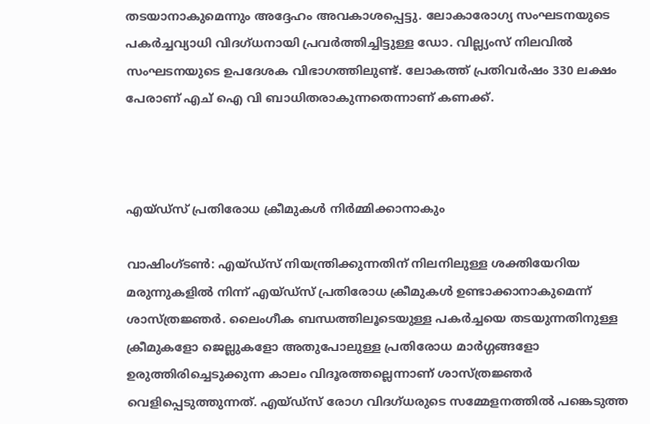തടയാനാകുമെന്നും അദ്ദേഹം അവകാശപ്പെട്ടു. ലോകാരോഗ്യ സംഘടനയുടെ പകര്‍ച്ചവ്യാധി വിദഗ്ധനായി പ്രവര്‍ത്തിച്ചിട്ടുള്ള ഡോ. വില്ല്യംസ്‌ നിലവില്‍ സംഘടനയുടെ ഉപദേശക വിഭാഗത്തിലുണ്ട്‌. ലോകത്ത്‌ പ്രതിവര്‍ഷം 330 ലക്ഷം പേരാണ്‌ എച്‌ ഐ വി ബാധിതരാകുന്നതെന്നാണ്‌ കണക്ക്‌.



എയ്ഡ്സ്‌ പ്രതിരോധ ക്രീമുകള്‍ നിര്‍മ്മിക്കാനാകും

വാഷിംഗ്ടണ്‍: എയ്ഡ്സ്‌ നിയന്ത്രിക്കുന്നതിന്‌ നിലനിലുള്ള ശക്തിയേറിയ മരുന്നുകളില്‍ നിന്ന്‌ എയ്ഡ്സ്‌ പ്രതിരോധ ക്രീമുകള്‍ ഉണ്ടാക്കാനാകുമെന്ന്‌ ശാസ്ത്രജ്ഞര്‍. ലൈംഗീക ബന്ധത്തിലൂടെയുള്ള പകര്‍ച്ചയെ തടയുന്നതിനുള്ള ക്രീമുകളോ ജെല്ലുകളോ അതുപോലുള്ള പ്രതിരോധ മാര്‍ഗ്ഗങ്ങളോ ഉരുത്തിരിച്ചെടുക്കുന്ന കാലം വിദൂരത്തല്ലെന്നാണ്‌ ശാസ്ത്രജ്ഞര്‍ വെളിപ്പെടുത്തുന്നത്‌. എയ്ഡ്സ്‌ രോഗ വിദഗ്ധരുടെ സമ്മേളനത്തില്‍ പങ്കെടുത്ത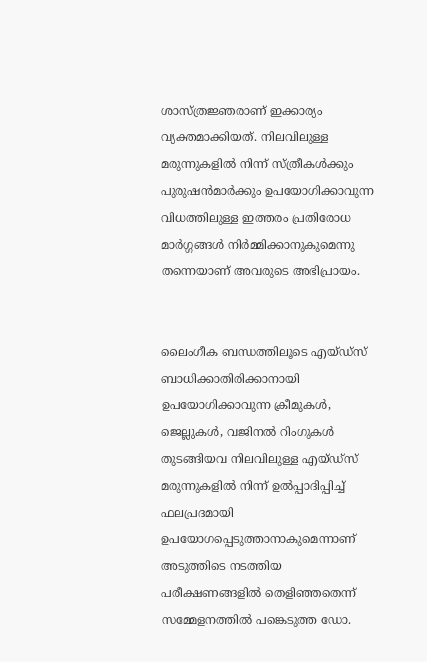ശാസ്ത്രജ്ഞരാണ്‌ ഇക്കാര്യം വ്യക്തമാക്കിയത്‌. നിലവിലുള്ള മരുന്നുകളില്‍ നിന്ന്‌ സ്ത്രീകള്‍ക്കും പുരുഷന്‍മാര്‍ക്കും ഉപയോഗിക്കാവുന്ന വിധത്തിലുള്ള ഇത്തരം പ്രതിരോധ മാര്‍ഗ്ഗങ്ങള്‍ നിര്‍മ്മിക്കാനുകുമെന്നു തന്നെയാണ്‌ അവരുടെ അഭിപ്രായം.


ലൈംഗീക ബന്ധത്തിലൂടെ എയ്ഡ്സ്‌ ബാധിക്കാതിരിക്കാനായി ഉപയോഗിക്കാവുന്ന ക്രീമുകള്‍, ജെല്ലുകള്‍, വജിനല്‍ റിംഗുകള്‍ തുടങ്ങിയവ നിലവിലുള്ള എയ്ഡ്സ്‌ മരുന്നുകളില്‍ നിന്ന്‌ ഉല്‍പ്പാദിപ്പിച്ച്‌ ഫലപ്രദമായി ഉപയോഗപ്പെടുത്താനാകുമെന്നാണ്‌ അടുത്തിടെ നടത്തിയ പരീക്ഷണങ്ങളില്‍ തെളിഞ്ഞതെന്ന്‌ സമ്മേളനത്തില്‍ പങ്കെടുത്ത ഡോ.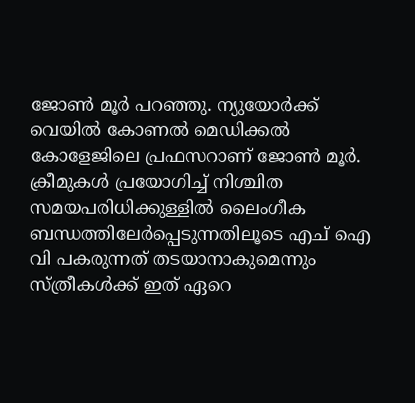ജോണ്‍ മൂര്‍ പറഞ്ഞു. ന്യുയോര്‍ക്ക്‌ വെയില്‍ കോണല്‍ മെഡിക്കല്‍ കോളേജിലെ പ്രഫസറാണ്‌ ജോണ്‍ മൂര്‍. ക്രീമുകള്‍ പ്രയോഗിച്ച്‌ നിശ്ചിത സമയപരിധിക്കുള്ളില്‍ ലൈംഗീക ബന്ധത്തിലേര്‍പ്പെടുന്നതിലൂടെ എച്‌ ഐ വി പകരുന്നത്‌ തടയാനാകുമെന്നും സ്ത്രീകള്‍ക്ക്‌ ഇത്‌ ഏറെ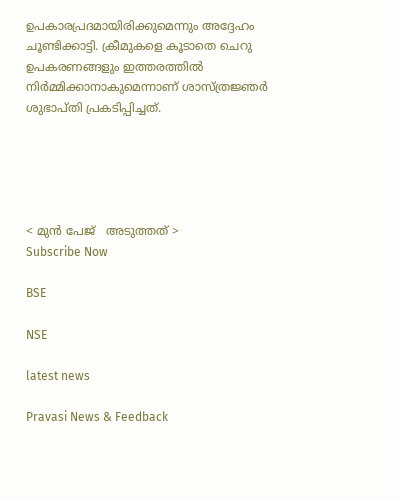ഉപകാരപ്രദമായിരിക്കുമെന്നും അദ്ദേഹം ചൂണ്ടിക്കാട്ടി. ക്രീമുകളെ കൂടാതെ ചെറു ഉപകരണങ്ങളും ഇത്തരത്തില്‍ നിര്‍മ്മിക്കാനാകുമെന്നാണ്‌ ശാസ്ത്രജ്ഞര്‍ ശുഭാപ്തി പ്രകടിപ്പിച്ചത്‌.





< മുന്‍ പേജ്‌   അടുത്തത് >
Subscribe Now

BSE

NSE

latest news

Pravasi News & Feedback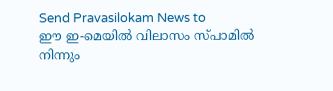Send Pravasilokam News to
ഈ ഇ-മെയില്‍ വിലാസം സ്‌പാമില്‍ നിന്നും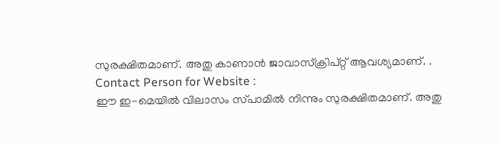സുരക്ഷിതമാണ്‌. അതു കാണാന്‍ ജാവാസ്ക്രിപ്റ്റ്‌ ആവശ്യമാണ്‌. .
Contact Person for Website :
ഈ ഇ-മെയില്‍ വിലാസം സ്‌പാമില്‍ നിന്നും സുരക്ഷിതമാണ്‌. അതു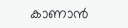കാണാന്‍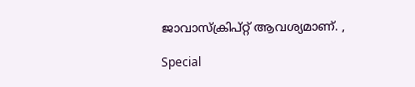ജാവാസ്ക്രിപ്റ്റ്‌ ആവശ്യമാണ്‌. ,

Special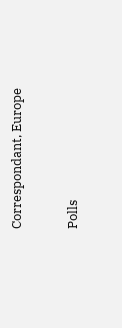Correspondant, Europe


Polls